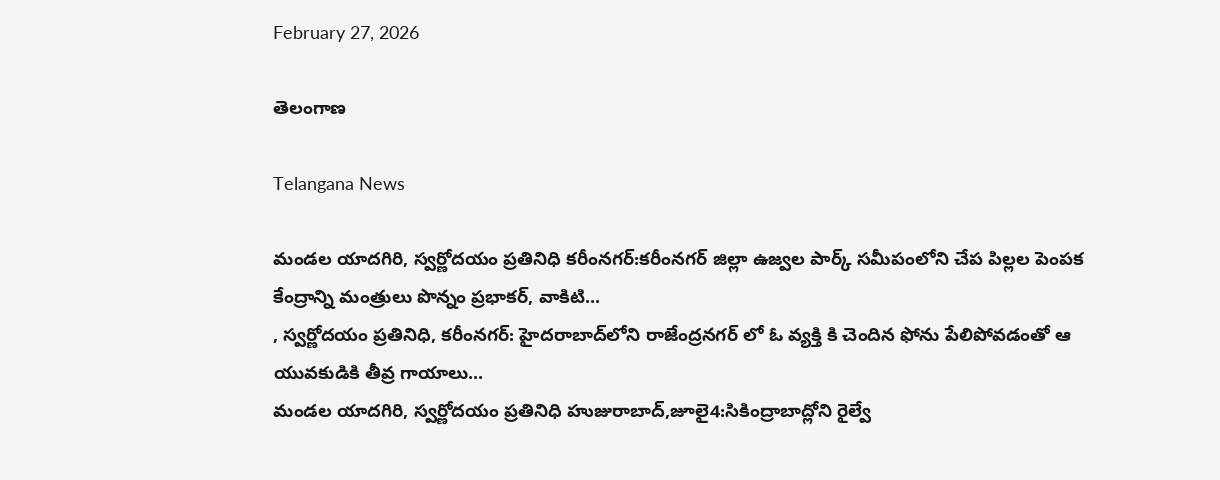February 27, 2026

తెలంగాణ

Telangana News

మండల యాదగిరి, స్వర్ణోదయం ప్రతినిధి కరీంనగర్:కరీంనగర్ జిల్లా ఉజ్వల పార్క్ సమీపంలోని చేప పిల్లల పెంపక కేంద్రాన్ని మంత్రులు పొన్నం ప్రభాకర్, వాకిటి...
, స్వర్ణోదయం ప్రతినిధి, కరీంనగర్: హైదరాబాద్‌లోని రాజేంద్రనగర్ లో ఓ వ్యక్తి కి చెందిన ఫోను పేలిపోవడంతో ఆ యువకుడికి తీవ్ర గాయాలు...
మండల యాదగిరి, స్వర్ణోదయం ప్రతినిధి హుజురాబాద్,జూలై4:సికింద్రాబాద్లోని రైల్వే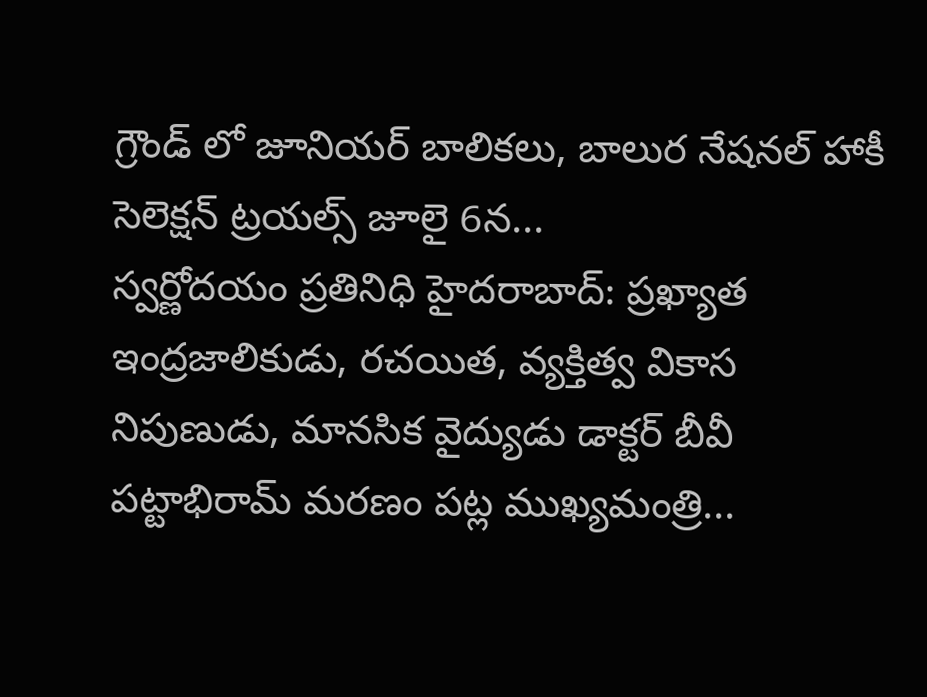గ్రౌండ్ లో జూనియర్ బాలికలు, బాలుర నేషనల్ హాకీ సెలెక్షన్ ట్రయల్స్ జూలై 6న...
స్వర్ణోదయం ప్రతినిధి హైదరాబాద్: ప్రఖ్యాత ఇంద్రజాలికుడు, రచయిత, వ్యక్తిత్వ వికాస నిపుణుడు, మానసిక వైద్యుడు డాక్టర్ బీవీ పట్టాభిరామ్ మరణం పట్ల ముఖ్యమంత్రి...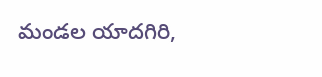మండల యాదగిరి,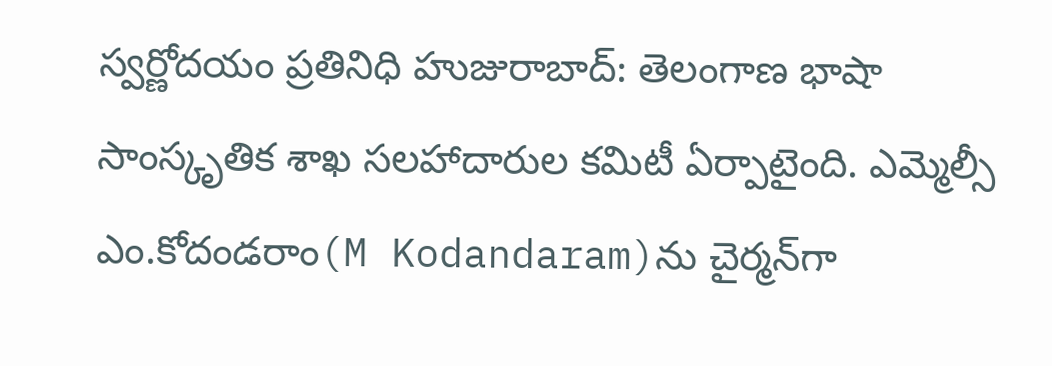స్వర్ణోదయం ప్రతినిధి హుజురాబాద్: తెలంగాణ భాషా సాంస్కృతిక శాఖ సలహాదారుల కమిటీ ఏర్పాటైంది. ఎమ్మెల్సీ ఎం.కోదండరాం(M Kodandaram)ను చైర్మన్‌గా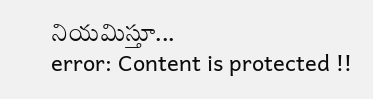నియమిస్తూ...
error: Content is protected !!